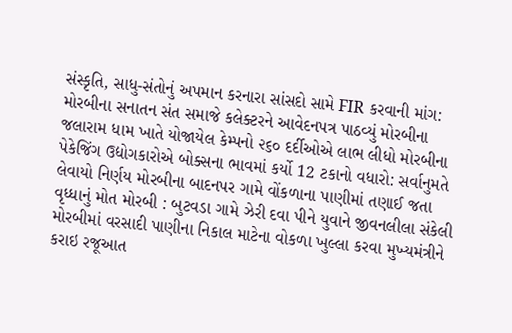સંસ્કૃતિ, સાધુ-સંતોનું અપમાન કરનારા સાંસદો સામે FIR કરવાની માંગ: મોરબીના સનાતન સંત સમાજે કલેક્ટરને આવેદનપત્ર પાઠવ્યું મોરબીના જલારામ ધામ ખાતે યોજાયેલ કેમ્પનો ૨૬૦ દર્દીઓએ લાભ લીધો મોરબીના પેકેજિંગ ઉદ્યોગકારોએ બોક્સના ભાવમાં કર્યો 12 ટકાનો વધારો: સર્વાનુમતે લેવાયો નિર્ણય મોરબીના બાદનપર ગામે વોંકળાના પાણીમાં તણાઈ જતા વૃધ્ધાનું મોત મોરબી : બુટવડા ગામે ઝેરી દવા પીને યુવાને જીવનલીલા સંકેલી મોરબીમાં વરસાદી પાણીના નિકાલ માટેના વોકળા ખુલ્લા કરવા મુખ્યમંત્રીને કરાઇ રજૂઆત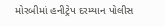મોરબીમાં હનીટ્રેપ દરમ્યાન પોલીસ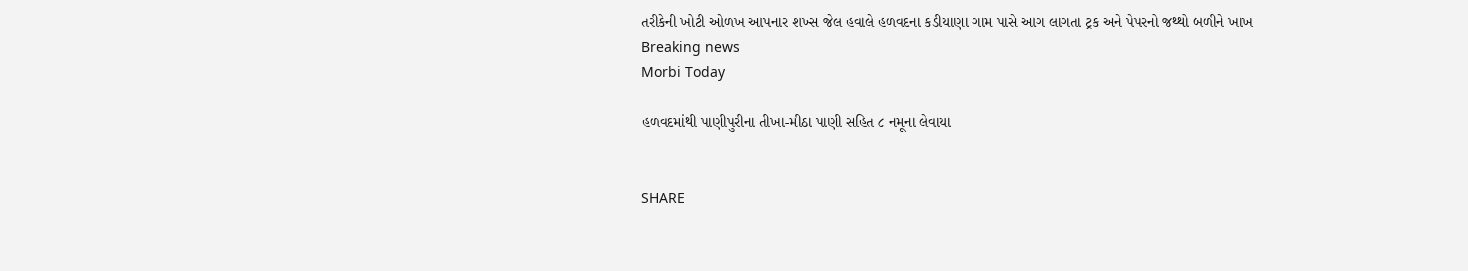તરીકેની ખોટી ઓળખ આપનાર શખ્સ જેલ હવાલે હળવદના કડીયાણા ગામ પાસે આગ લાગતા ટ્રક અને પેપરનો જથ્થો બળીને ખાખ
Breaking news
Morbi Today

હળવદમાંથી પાણીપુરીના તીખા-મીઠા પાણી સહિત ૮ નમૂના લેવાયા


SHARE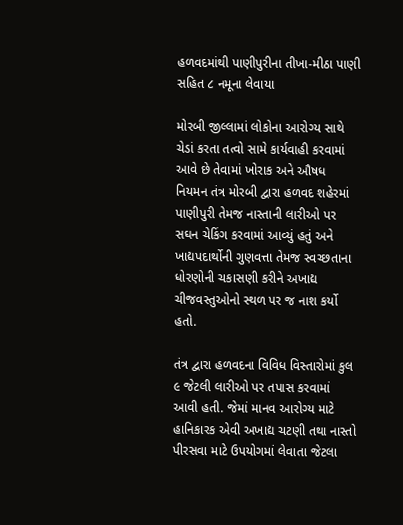હળવદમાંથી પાણીપુરીના તીખા-મીઠા પાણી સહિત ૮ નમૂના લેવાયા

મોરબી જીલ્લામાં લોકોના આરોગ્ય સાથે ચેડાં કરતા તત્વો સામે કાર્યવાહી કરવામાં આવે છે તેવામાં ખોરાક અને ઔષધ નિયમન તંત્ર મોરબી દ્વારા હળવદ શહેરમાં પાણીપુરી તેમજ નાસ્તાની લારીઓ પર સઘન ચેકિંગ કરવામાં આવ્યું હતું અને ખાદ્યપદાર્થોની ગુણવત્તા તેમજ સ્વચ્છતાના ધોરણોની ચકાસણી કરીને અખાદ્ય ચીજવસ્તુઓનો સ્થળ પર જ નાશ કર્યો હતો.

તંત્ર દ્વારા હળવદના વિવિધ વિસ્તારોમાં કુલ ૯ જેટલી લારીઓ પર તપાસ કરવામાં આવી હતી. જેમાં માનવ આરોગ્ય માટે હાનિકારક એવી અખાદ્ય ચટણી તથા નાસ્તો પીરસવા માટે ઉપયોગમાં લેવાતા જેટલા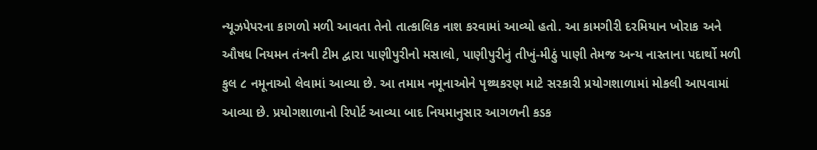ન્યૂઝપેપરના કાગળો મળી આવતા તેનો તાત્કાલિક નાશ કરવામાં આવ્યો હતો. આ કામગીરી દરમિયાન ખોરાક અને ઔષધ નિયમન તંત્રની ટીમ દ્વારા પાણીપુરીનો મસાલો, પાણીપુરીનું તીખું-મીઠું પાણી તેમજ અન્ય નાસ્તાના પદાર્થો મળી કુલ ૮ નમૂનાઓ લેવામાં આવ્યા છે. આ તમામ નમૂનાઓને પૃથ્થકરણ માટે સરકારી પ્રયોગશાળામાં મોકલી આપવામાં આવ્યા છે. પ્રયોગશાળાનો રિપોર્ટ આવ્યા બાદ નિયમાનુસાર આગળની કડક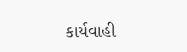કાર્યવાહી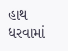હાથ ધરવામાં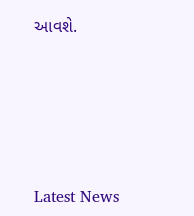આવશે.






Latest News